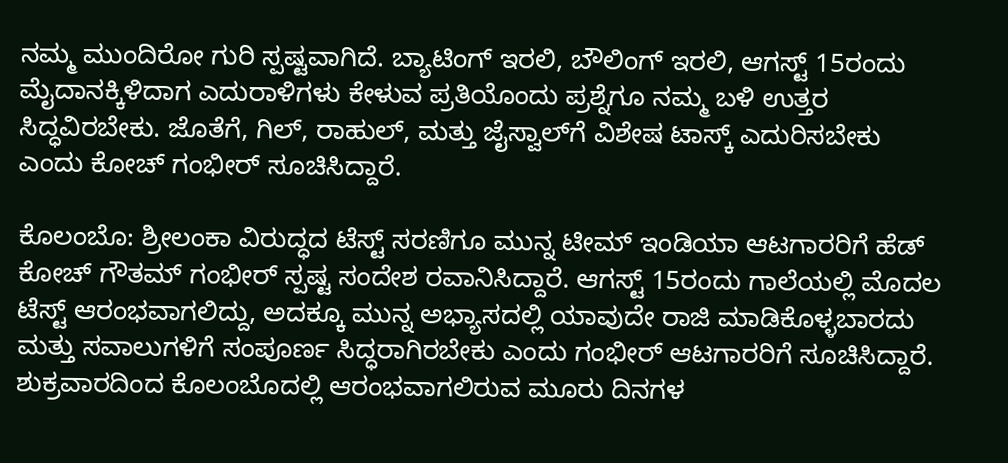ನಮ್ಮ ಮುಂದಿರೋ ಗುರಿ ಸ್ಪಷ್ಟವಾಗಿದೆ. ಬ್ಯಾಟಿಂಗ್ ಇರಲಿ, ಬೌಲಿಂಗ್ ಇರಲಿ, ಆಗಸ್ಟ್ 15ರಂದು ಮೈದಾನಕ್ಕಿಳಿದಾಗ ಎದುರಾಳಿಗಳು ಕೇಳುವ ಪ್ರತಿಯೊಂದು ಪ್ರಶ್ನೆಗೂ ನಮ್ಮ ಬಳಿ ಉತ್ತರ ಸಿದ್ಧವಿರಬೇಕು. ಜೊತೆಗೆ, ಗಿಲ್, ರಾಹುಲ್, ಮತ್ತು ಜೈಸ್ವಾಲ್‌ಗೆ ವಿಶೇಷ ಟಾಸ್ಕ್ ಎದುರಿಸಬೇಕು ಎಂದು ಕೋಚ್ ಗಂಭೀರ್ ಸೂಚಿಸಿದ್ದಾರೆ.

ಕೊಲಂಬೊ: ಶ್ರೀಲಂಕಾ ವಿರುದ್ಧದ ಟೆಸ್ಟ್ ಸರಣಿಗೂ ಮುನ್ನ ಟೀಮ್ ಇಂಡಿಯಾ ಆಟಗಾರರಿಗೆ ಹೆಡ್ ಕೋಚ್ ಗೌತಮ್ ಗಂಭೀರ್ ಸ್ಪಷ್ಟ ಸಂದೇಶ ರವಾನಿಸಿದ್ದಾರೆ. ಆಗಸ್ಟ್ 15ರಂದು ಗಾಲೆಯಲ್ಲಿ ಮೊದಲ ಟೆಸ್ಟ್ ಆರಂಭವಾಗಲಿದ್ದು, ಅದಕ್ಕೂ ಮುನ್ನ ಅಭ್ಯಾಸದಲ್ಲಿ ಯಾವುದೇ ರಾಜಿ ಮಾಡಿಕೊಳ್ಳಬಾರದು ಮತ್ತು ಸವಾಲುಗಳಿಗೆ ಸಂಪೂರ್ಣ ಸಿದ್ಧರಾಗಿರಬೇಕು ಎಂದು ಗಂಭೀರ್ ಆಟಗಾರರಿಗೆ ಸೂಚಿಸಿದ್ದಾರೆ. ಶುಕ್ರವಾರದಿಂದ ಕೊಲಂಬೊದಲ್ಲಿ ಆರಂಭವಾಗಲಿರುವ ಮೂರು ದಿನಗಳ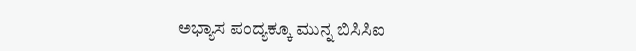ಅಭ್ಯಾಸ ಪಂದ್ಯಕ್ಕೂ ಮುನ್ನ ಬಿಸಿಸಿಐ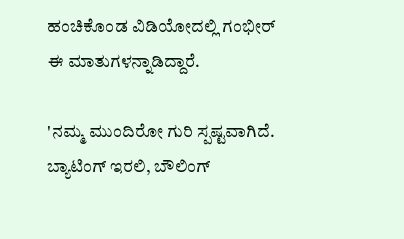ಹಂಚಿಕೊಂಡ ವಿಡಿಯೋದಲ್ಲಿ ಗಂಭೀರ್ ಈ ಮಾತುಗಳನ್ನಾಡಿದ್ದಾರೆ.

'ನಮ್ಮ ಮುಂದಿರೋ ಗುರಿ ಸ್ಪಷ್ಟವಾಗಿದೆ. ಬ್ಯಾಟಿಂಗ್ ಇರಲಿ, ಬೌಲಿಂಗ್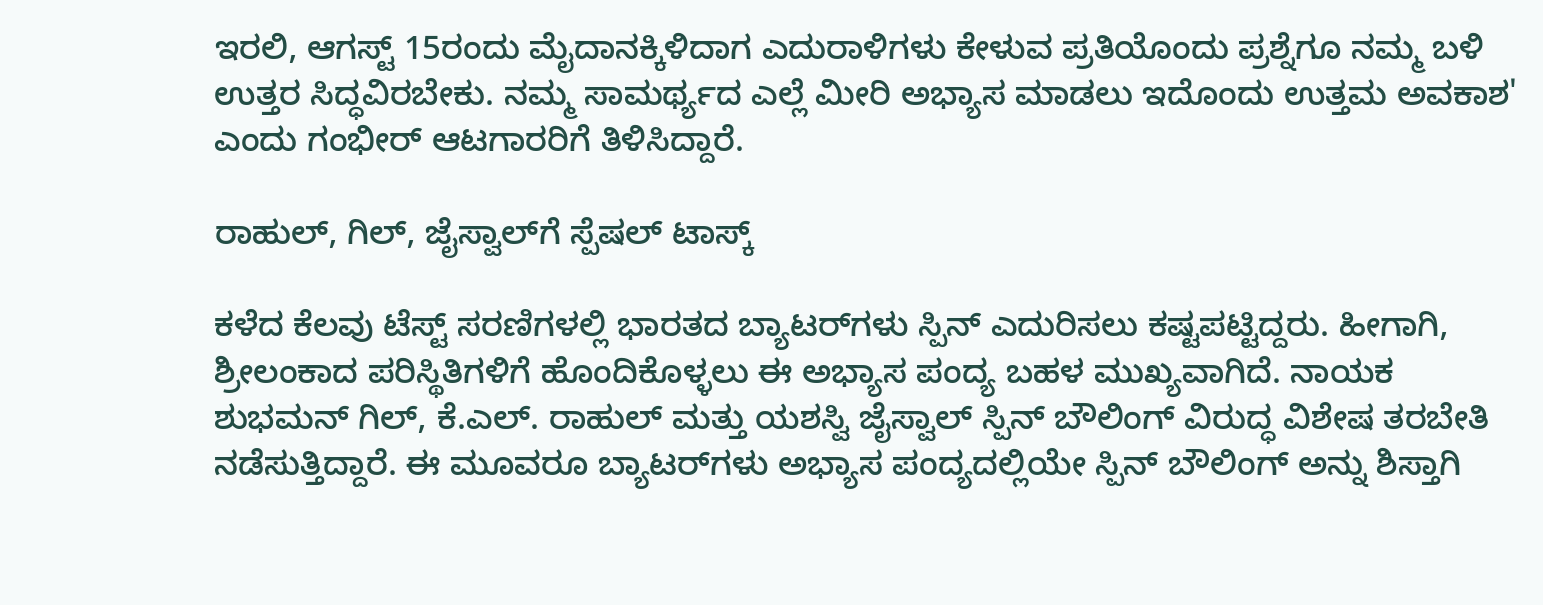ಇರಲಿ, ಆಗಸ್ಟ್ 15ರಂದು ಮೈದಾನಕ್ಕಿಳಿದಾಗ ಎದುರಾಳಿಗಳು ಕೇಳುವ ಪ್ರತಿಯೊಂದು ಪ್ರಶ್ನೆಗೂ ನಮ್ಮ ಬಳಿ ಉತ್ತರ ಸಿದ್ಧವಿರಬೇಕು. ನಮ್ಮ ಸಾಮರ್ಥ್ಯದ ಎಲ್ಲೆ ಮೀರಿ ಅಭ್ಯಾಸ ಮಾಡಲು ಇದೊಂದು ಉತ್ತಮ ಅವಕಾಶ' ಎಂದು ಗಂಭೀರ್ ಆಟಗಾರರಿಗೆ ತಿಳಿಸಿದ್ದಾರೆ.

ರಾಹುಲ್, ಗಿಲ್, ಜೈಸ್ವಾಲ್‌ಗೆ ಸ್ಪೆಷಲ್ ಟಾಸ್ಕ್

ಕಳೆದ ಕೆಲವು ಟೆಸ್ಟ್ ಸರಣಿಗಳಲ್ಲಿ ಭಾರತದ ಬ್ಯಾಟರ್‌ಗಳು ಸ್ಪಿನ್ ಎದುರಿಸಲು ಕಷ್ಟಪಟ್ಟಿದ್ದರು. ಹೀಗಾಗಿ, ಶ್ರೀಲಂಕಾದ ಪರಿಸ್ಥಿತಿಗಳಿಗೆ ಹೊಂದಿಕೊಳ್ಳಲು ಈ ಅಭ್ಯಾಸ ಪಂದ್ಯ ಬಹಳ ಮುಖ್ಯವಾಗಿದೆ. ನಾಯಕ ಶುಭಮನ್ ಗಿಲ್, ಕೆ.ಎಲ್. ರಾಹುಲ್ ಮತ್ತು ಯಶಸ್ವಿ ಜೈಸ್ವಾಲ್ ಸ್ಪಿನ್ ಬೌಲಿಂಗ್ ವಿರುದ್ಧ ವಿಶೇಷ ತರಬೇತಿ ನಡೆಸುತ್ತಿದ್ದಾರೆ. ಈ ಮೂವರೂ ಬ್ಯಾಟರ್‌ಗಳು ಅಭ್ಯಾಸ ಪಂದ್ಯದಲ್ಲಿಯೇ ಸ್ಪಿನ್ ಬೌಲಿಂಗ್ ಅನ್ನು ಶಿಸ್ತಾಗಿ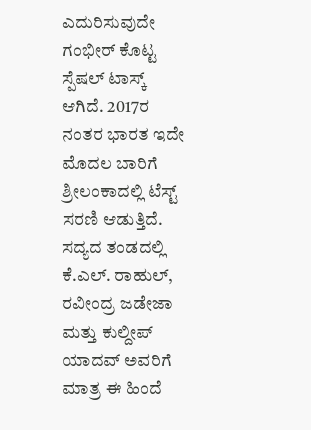ಎದುರಿಸುವುದೇ ಗಂಭೀರ್ ಕೊಟ್ಟ ಸ್ಪೆಷಲ್ ಟಾಸ್ಕ್ ಆಗಿದೆ. 2017ರ ನಂತರ ಭಾರತ ಇದೇ ಮೊದಲ ಬಾರಿಗೆ ಶ್ರೀಲಂಕಾದಲ್ಲಿ ಟೆಸ್ಟ್ ಸರಣಿ ಆಡುತ್ತಿದೆ. ಸದ್ಯದ ತಂಡದಲ್ಲಿ ಕೆ.ಎಲ್. ರಾಹುಲ್, ರವೀಂದ್ರ ಜಡೇಜಾ ಮತ್ತು ಕುಲ್ದೀಪ್ ಯಾದವ್ ಅವರಿಗೆ ಮಾತ್ರ ಈ ಹಿಂದೆ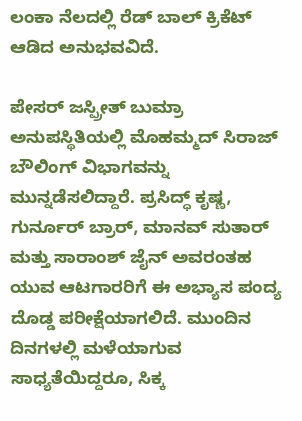ಲಂಕಾ ನೆಲದಲ್ಲಿ ರೆಡ್ ಬಾಲ್ ಕ್ರಿಕೆಟ್ ಆಡಿದ ಅನುಭವವಿದೆ.

ಪೇಸರ್ ಜಸ್ಪ್ರೀತ್ ಬುಮ್ರಾ ಅನುಪಸ್ಥಿತಿಯಲ್ಲಿ ಮೊಹಮ್ಮದ್ ಸಿರಾಜ್ ಬೌಲಿಂಗ್ ವಿಭಾಗವನ್ನು ಮುನ್ನಡೆಸಲಿದ್ದಾರೆ. ಪ್ರಸಿದ್ಧ್ ಕೃಷ್ಣ, ಗುರ್ನೂರ್ ಬ್ರಾರ್, ಮಾನವ್ ಸುತಾರ್ ಮತ್ತು ಸಾರಾಂಶ್ ಜೈನ್ ಅವರಂತಹ ಯುವ ಆಟಗಾರರಿಗೆ ಈ ಅಭ್ಯಾಸ ಪಂದ್ಯ ದೊಡ್ಡ ಪರೀಕ್ಷೆಯಾಗಲಿದೆ. ಮುಂದಿನ ದಿನಗಳಲ್ಲಿ ಮಳೆಯಾಗುವ ಸಾಧ್ಯತೆಯಿದ್ದರೂ, ಸಿಕ್ಕ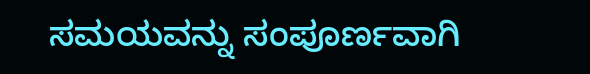ಸಮಯವನ್ನು ಸಂಪೂರ್ಣವಾಗಿ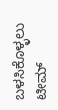ಬಳಸಿಕೊಳ್ಳಲು ಟೀಮ್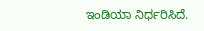ಇಂಡಿಯಾ ನಿರ್ಧರಿಸಿದೆ.